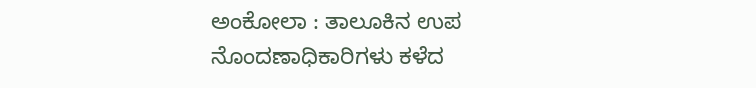ಅಂಕೋಲಾ : ತಾಲೂಕಿನ ಉಪ ನೊಂದಣಾಧಿಕಾರಿಗಳು ಕಳೆದ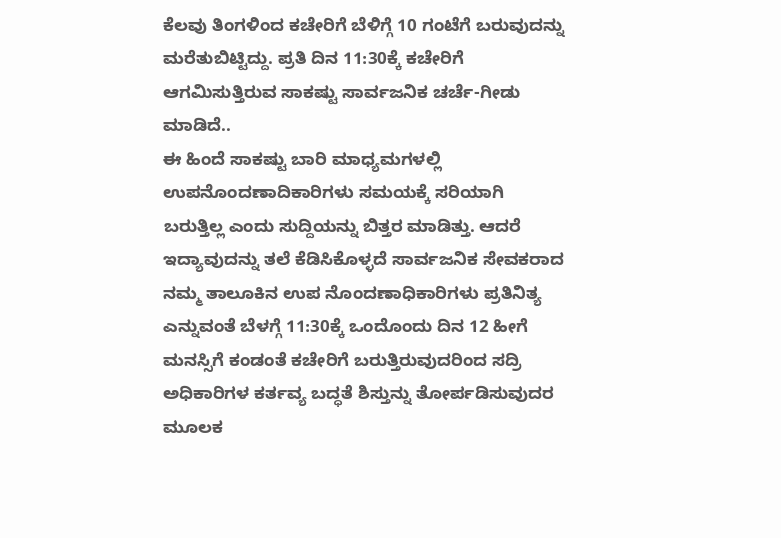ಕೆಲವು ತಿಂಗಳಿಂದ ಕಚೇರಿಗೆ ಬೆಳಿಗ್ಗೆ 10 ಗಂಟೆಗೆ ಬರುವುದನ್ನು ಮರೆತುಬಿಟ್ಟಿದ್ದು. ಪ್ರತಿ ದಿನ 11:30ಕ್ಕೆ ಕಚೇರಿಗೆ ಆಗಮಿಸುತ್ತಿರುವ ಸಾಕಷ್ಟು ಸಾರ್ವಜನಿಕ ಚರ್ಚೆ-ಗೀಡು ಮಾಡಿದೆ..
ಈ ಹಿಂದೆ ಸಾಕಷ್ಟು ಬಾರಿ ಮಾಧ್ಯಮಗಳಲ್ಲಿ ಉಪನೊಂದಣಾದಿಕಾರಿಗಳು ಸಮಯಕ್ಕೆ ಸರಿಯಾಗಿ ಬರುತ್ತಿಲ್ಲ ಎಂದು ಸುದ್ದಿಯನ್ನು ಬಿತ್ತರ ಮಾಡಿತ್ತು. ಆದರೆ ಇದ್ಯಾವುದನ್ನು ತಲೆ ಕೆಡಿಸಿಕೊಳ್ಳದೆ ಸಾರ್ವಜನಿಕ ಸೇವಕರಾದ ನಮ್ಮ ತಾಲೂಕಿನ ಉಪ ನೊಂದಣಾಧಿಕಾರಿಗಳು ಪ್ರತಿನಿತ್ಯ ಎನ್ನುವಂತೆ ಬೆಳಗ್ಗೆ 11:30ಕ್ಕೆ ಒಂದೊಂದು ದಿನ 12 ಹೀಗೆ ಮನಸ್ಸಿಗೆ ಕಂಡಂತೆ ಕಚೇರಿಗೆ ಬರುತ್ತಿರುವುದರಿಂದ ಸದ್ರಿ ಅಧಿಕಾರಿಗಳ ಕರ್ತವ್ಯ ಬದ್ಧತೆ ಶಿಸ್ತುನ್ನು ತೋರ್ಪಡಿಸುವುದರ ಮೂಲಕ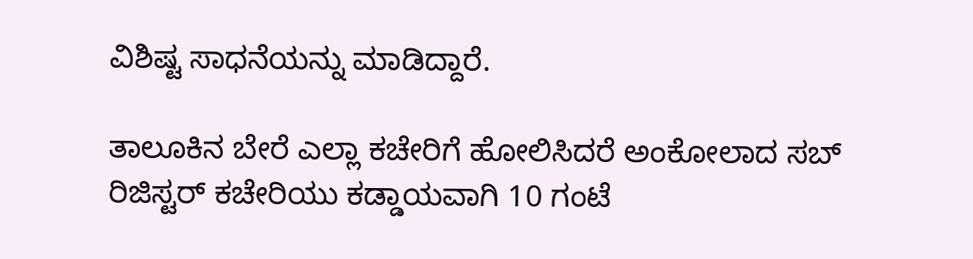ವಿಶಿಷ್ಟ ಸಾಧನೆಯನ್ನು ಮಾಡಿದ್ದಾರೆ.

ತಾಲೂಕಿನ ಬೇರೆ ಎಲ್ಲಾ ಕಚೇರಿಗೆ ಹೋಲಿಸಿದರೆ ಅಂಕೋಲಾದ ಸಬ್ ರಿಜಿಸ್ಟರ್ ಕಚೇರಿಯು ಕಡ್ಡಾಯವಾಗಿ 10 ಗಂಟೆ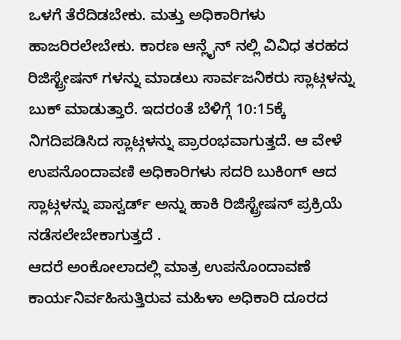ಒಳಗೆ ತೆರೆದಿಡಬೇಕು. ಮತ್ತು ಅಧಿಕಾರಿಗಳು ಹಾಜರಿರಲೇಬೇಕು. ಕಾರಣ ಆನ್ಲೈನ್ ನಲ್ಲಿ ವಿವಿಧ ತರಹದ ರಿಜಿಸ್ಟ್ರೇಷನ್ ಗಳನ್ನು ಮಾಡಲು ಸಾರ್ವಜನಿಕರು ಸ್ಲಾಟ್ಗಳನ್ನು ಬುಕ್ ಮಾಡುತ್ತಾರೆ. ಇದರಂತೆ ಬೆಳಿಗ್ಗೆ 10:15ಕ್ಕೆ ನಿಗದಿಪಡಿಸಿದ ಸ್ಲಾಟ್ಗಳನ್ನು ಪ್ರಾರಂಭವಾಗುತ್ತದೆ. ಆ ವೇಳೆ ಉಪನೊಂದಾವಣಿ ಅಧಿಕಾರಿಗಳು ಸದರಿ ಬುಕಿಂಗ್ ಆದ ಸ್ಲಾಟ್ಗಳನ್ನು ಪಾಸ್ವರ್ಡ್ ಅನ್ನು ಹಾಕಿ ರಿಜಿಸ್ಟ್ರೇಷನ್ ಪ್ರಕ್ರಿಯೆ ನಡೆಸಲೇಬೇಕಾಗುತ್ತದೆ .
ಆದರೆ ಅಂಕೋಲಾದಲ್ಲಿ ಮಾತ್ರ ಉಪನೊಂದಾವಣೆ ಕಾರ್ಯನಿರ್ವಹಿಸುತ್ತಿರುವ ಮಹಿಳಾ ಅಧಿಕಾರಿ ದೂರದ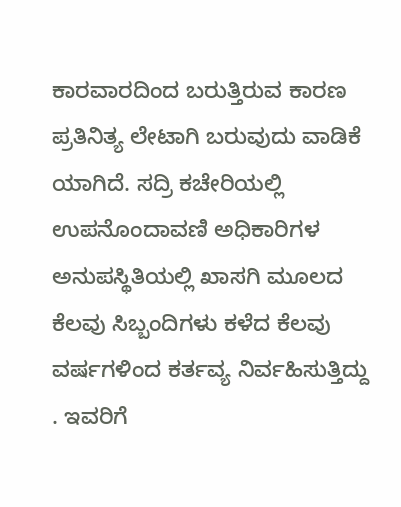ಕಾರವಾರದಿಂದ ಬರುತ್ತಿರುವ ಕಾರಣ ಪ್ರತಿನಿತ್ಯ ಲೇಟಾಗಿ ಬರುವುದು ವಾಡಿಕೆ ಯಾಗಿದೆ. ಸದ್ರಿ ಕಚೇರಿಯಲ್ಲಿ ಉಪನೊಂದಾವಣಿ ಅಧಿಕಾರಿಗಳ ಅನುಪಸ್ಥಿತಿಯಲ್ಲಿ ಖಾಸಗಿ ಮೂಲದ ಕೆಲವು ಸಿಬ್ಬಂದಿಗಳು ಕಳೆದ ಕೆಲವು ವರ್ಷಗಳಿಂದ ಕರ್ತವ್ಯ ನಿರ್ವಹಿಸುತ್ತಿದ್ದು . ಇವರಿಗೆ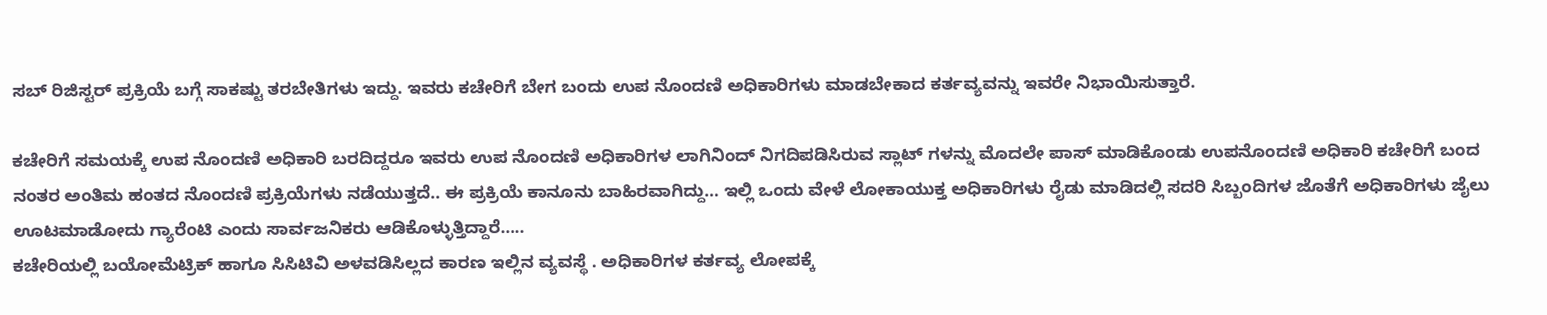ಸಬ್ ರಿಜಿಸ್ಟರ್ ಪ್ರಕ್ರಿಯೆ ಬಗ್ಗೆ ಸಾಕಷ್ಟು ತರಬೇತಿಗಳು ಇದ್ದು. ಇವರು ಕಚೇರಿಗೆ ಬೇಗ ಬಂದು ಉಪ ನೊಂದಣಿ ಅಧಿಕಾರಿಗಳು ಮಾಡಬೇಕಾದ ಕರ್ತವ್ಯವನ್ನು ಇವರೇ ನಿಭಾಯಿಸುತ್ತಾರೆ.

ಕಚೇರಿಗೆ ಸಮಯಕ್ಕೆ ಉಪ ನೊಂದಣಿ ಅಧಿಕಾರಿ ಬರದಿದ್ದರೂ ಇವರು ಉಪ ನೊಂದಣಿ ಅಧಿಕಾರಿಗಳ ಲಾಗಿನಿಂದ್ ನಿಗದಿಪಡಿಸಿರುವ ಸ್ಲಾಟ್ ಗಳನ್ನು ಮೊದಲೇ ಪಾಸ್ ಮಾಡಿಕೊಂಡು ಉಪನೊಂದಣಿ ಅಧಿಕಾರಿ ಕಚೇರಿಗೆ ಬಂದ ನಂತರ ಅಂತಿಮ ಹಂತದ ನೊಂದಣಿ ಪ್ರಕ್ರಿಯೆಗಳು ನಡೆಯುತ್ತದೆ.. ಈ ಪ್ರಕ್ರಿಯೆ ಕಾನೂನು ಬಾಹಿರವಾಗಿದ್ದು… ಇಲ್ಲಿ ಒಂದು ವೇಳೆ ಲೋಕಾಯುಕ್ತ ಅಧಿಕಾರಿಗಳು ರೈಡು ಮಾಡಿದಲ್ಲಿ ಸದರಿ ಸಿಬ್ಬಂದಿಗಳ ಜೊತೆಗೆ ಅಧಿಕಾರಿಗಳು ಜೈಲು ಊಟಮಾಡೋದು ಗ್ಯಾರೆಂಟಿ ಎಂದು ಸಾರ್ವಜನಿಕರು ಆಡಿಕೊಳ್ಳುತ್ತಿದ್ದಾರೆ…..
ಕಚೇರಿಯಲ್ಲಿ ಬಯೋಮೆಟ್ರಿಕ್ ಹಾಗೂ ಸಿಸಿಟಿವಿ ಅಳವಡಿಸಿಲ್ಲದ ಕಾರಣ ಇಲ್ಲಿನ ವ್ಯವಸ್ಥೆ . ಅಧಿಕಾರಿಗಳ ಕರ್ತವ್ಯ ಲೋಪಕ್ಕೆ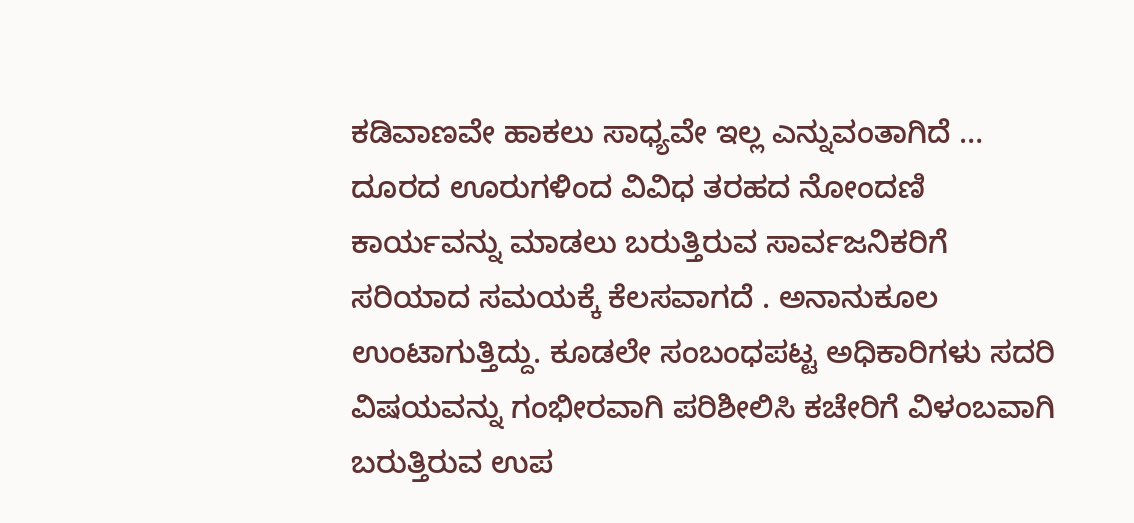ಕಡಿವಾಣವೇ ಹಾಕಲು ಸಾಧ್ಯವೇ ಇಲ್ಲ ಎನ್ನುವಂತಾಗಿದೆ … ದೂರದ ಊರುಗಳಿಂದ ವಿವಿಧ ತರಹದ ನೋಂದಣಿ ಕಾರ್ಯವನ್ನು ಮಾಡಲು ಬರುತ್ತಿರುವ ಸಾರ್ವಜನಿಕರಿಗೆ ಸರಿಯಾದ ಸಮಯಕ್ಕೆ ಕೆಲಸವಾಗದೆ . ಅನಾನುಕೂಲ ಉಂಟಾಗುತ್ತಿದ್ದು. ಕೂಡಲೇ ಸಂಬಂಧಪಟ್ಟ ಅಧಿಕಾರಿಗಳು ಸದರಿ ವಿಷಯವನ್ನು ಗಂಭೀರವಾಗಿ ಪರಿಶೀಲಿಸಿ ಕಚೇರಿಗೆ ವಿಳಂಬವಾಗಿ ಬರುತ್ತಿರುವ ಉಪ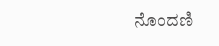ನೊಂದಣಿ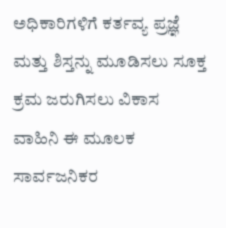ಅಧಿಕಾರಿಗಳಿಗೆ ಕರ್ತವ್ಯ ಪ್ರಜ್ಞೆ ಮತ್ತು ಶಿಸ್ತನ್ನು ಮೂಡಿಸಲು ಸೂಕ್ತ ಕ್ರಮ ಜರುಗಿಸಲು ವಿಕಾಸ ವಾಹಿನಿ ಈ ಮೂಲಕ ಸಾರ್ವಜನಿಕರ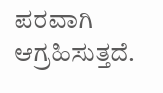ಪರವಾಗಿ ಆಗ್ರಹಿಸುತ್ತದೆ.